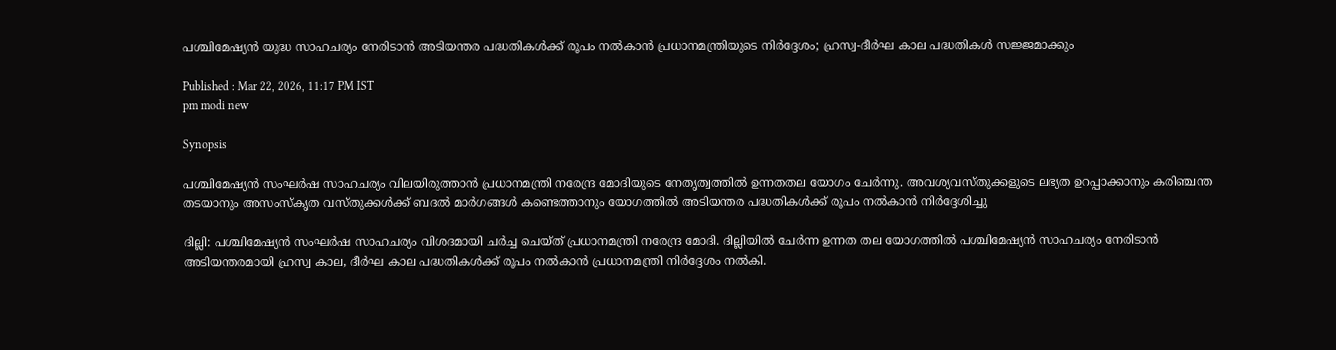പശ്ചിമേഷ്യൻ യുദ്ധ സാഹചര്യം നേരിടാൻ അടിയന്തര പദ്ധതികൾക്ക് രൂപം നൽകാൻ പ്രധാനമന്ത്രിയുടെ നിർദ്ദേശം; ഹ്രസ്വ-ദീർഘ കാല പദ്ധതികൾ സജ്ജമാക്കും

Published : Mar 22, 2026, 11:17 PM IST
pm modi new

Synopsis

പശ്ചിമേഷ്യൻ സംഘർഷ സാഹചര്യം വിലയിരുത്താൻ പ്രധാനമന്ത്രി നരേന്ദ്ര മോദിയുടെ നേതൃത്വത്തിൽ ഉന്നതതല യോഗം ചേർന്നു. അവശ്യവസ്തുക്കളുടെ ലഭ്യത ഉറപ്പാക്കാനും കരിഞ്ചന്ത തടയാനും അസംസ്കൃത വസ്തുക്കൾക്ക് ബദൽ മാർഗങ്ങൾ കണ്ടെത്താനും യോഗത്തിൽ അടിയന്തര പദ്ധതികൾക്ക് രൂപം നൽകാൻ നിർദ്ദേശിച്ചു

ദില്ലി: പശ്ചിമേഷ്യൻ സംഘർഷ സാഹചര്യം വിശദമായി ചർച്ച ചെയ്ത് പ്രധാനമന്ത്രി നരേന്ദ്ര മോദി. ദില്ലിയിൽ ചേർന്ന ഉന്നത തല യോഗത്തിൽ പശ്ചിമേഷ്യൻ സാഹചര്യം നേരിടാൻ അടിയന്തരമായി ഹ്രസ്വ കാല, ദീർഘ കാല പദ്ധതികൾക്ക് രൂപം നൽകാൻ പ്രധാനമന്ത്രി നിർദ്ദേശം നൽകി.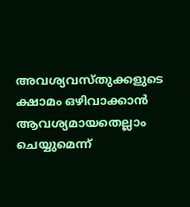അവശ്യവസ്തുക്കളുടെ ക്ഷാമം ഒഴിവാക്കാൻ ആവശ്യമായതെല്ലാം ചെയ്യുമെന്ന്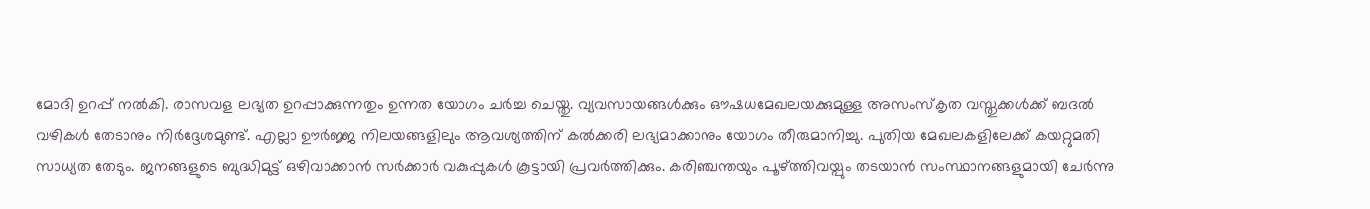മോദി ഉറപ്പ് നൽകി. രാസവള ലഭ്യത ഉറപ്പാക്കുന്നതും ഉന്നത യോഗം ച‍ർച്ച ചെയ്തു. വ്യവസായങ്ങൾക്കും ഔഷധമേഖലയക്കുമുള്ള അസംസ്കൃത വസ്തുക്കൾക്ക് ബദൽ വഴികൾ തേടാനും നിർദ്ദേശമുണ്ട്. എല്ലാ ഊർജ്ജ നിലയങ്ങളിലും ആവശ്യത്തിന് കൽക്കരി ലഭ്യമാക്കാനും യോഗം തീരുമാനിച്ചു. പുതിയ മേഖലകളിലേക്ക് കയറ്റുമതി സാധ്യത തേടും. ജനങ്ങളുടെ ബുദ്ധിമുട്ട് ഒഴിവാക്കാൻ സർക്കാർ വകുപ്പുകൾ കൂട്ടായി പ്രവർത്തിക്കും. കരിഞ്ചന്തയും പൂഴ്ത്തിവയ്പും തടയാൻ സംസ്ഥാനങ്ങളുമായി ചേർന്നു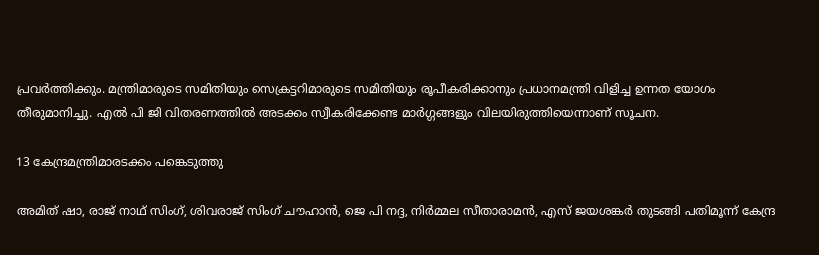പ്രവർത്തിക്കും. മന്ത്രിമാരുടെ സമിതിയും സെക്രട്ടറിമാരുടെ സമിതിയും രൂപീകരിക്കാനും പ്രധാനമന്ത്രി വിളിച്ച ഉന്നത യോഗം തീരുമാനിച്ചു. എൽ പി ജി വിതരണത്തിൽ അടക്കം സ്വീകരിക്കേണ്ട മാർഗ്ഗങ്ങളും വിലയിരുത്തിയെന്നാണ് സൂചന.

13 കേന്ദ്രമന്ത്രിമാരടക്കം പങ്കെടുത്തു

അമിത് ഷാ, രാജ് നാഥ് സിംഗ്, ശിവരാജ് സിംഗ് ചൗഹാൻ, ജെ പി നദ്ദ, നിർമ്മല സീതാരാമൻ, എസ് ജയശങ്കർ തുടങ്ങി പതിമൂന്ന് കേന്ദ്ര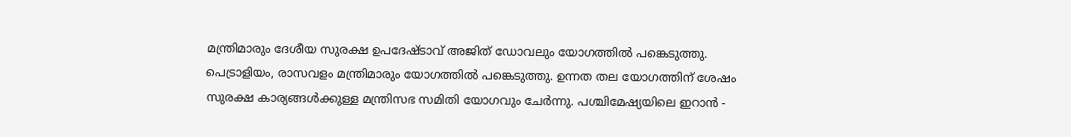മന്ത്രിമാരും ദേശീയ സുരക്ഷ ഉപദേഷ്ടാവ് അജിത് ഡോവലും യോഗത്തിൽ പങ്കെടുത്തു. പെട്രാളിയം, രാസവളം മന്ത്രിമാരും യോഗത്തിൽ പങ്കെടുത്തു. ഉന്നത തല യോഗത്തിന് ശേഷം സുരക്ഷ കാര്യങ്ങൾക്കുള്ള മന്ത്രിസഭ സമിതി യോഗവും ചേർന്നു. പശ്ചിമേഷ്യയിലെ ഇറാൻ -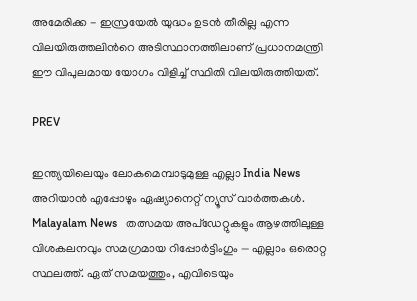അമേരിക്ക - ഇസ്രയേൽ യുദ്ധം ഉടൻ തീരില്ല എന്ന വിലയിരുത്തലിന്‍റെ അടിസ്ഥാനത്തിലാണ് പ്രധാനമന്ത്രി ഈ വിപുലമായ യോഗം വിളിച്ച് സ്ഥിതി വിലയിരുത്തിയത്.

PREV

ഇന്ത്യയിലെയും ലോകമെമ്പാടുമുള്ള എല്ലാ India News അറിയാൻ എപ്പോഴും ഏഷ്യാനെറ്റ് ന്യൂസ് വാർത്തകൾ. Malayalam News   തത്സമയ അപ്‌ഡേറ്റുകളും ആഴത്തിലുള്ള വിശകലനവും സമഗ്രമായ റിപ്പോർട്ടിംഗും — എല്ലാം ഒരൊറ്റ സ്ഥലത്ത്. ഏത് സമയത്തും, എവിടെയും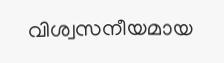വിശ്വസനീയമായ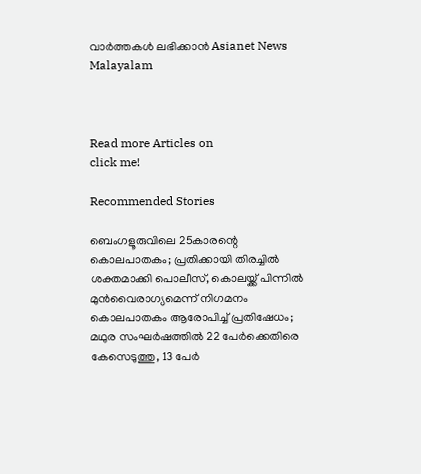വാർത്തകൾ ലഭിക്കാൻ Asianet News Malayalam



Read more Articles on
click me!

Recommended Stories

ബെംഗളൂരുവിലെ 25കാരന്റെ കൊലപാതകം; പ്രതിക്കായി തിരച്ചിൽ ശക്തമാക്കി പൊലീസ്, കൊലയ്ക്ക് പിന്നിൽ മുൻവൈരാഗ്യമെന്ന് നിഗമനം
കൊലപാതകം ആരോപിച്ച് പ്രതിഷേധം; മഥുര സംഘർഷത്തിൽ 22 പേർക്കെതിരെ കേസെടുത്തു, 13 പേർ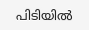പിടിയിൽ